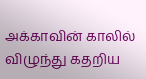அக்காவின் காலில் விழுந்து கதறிய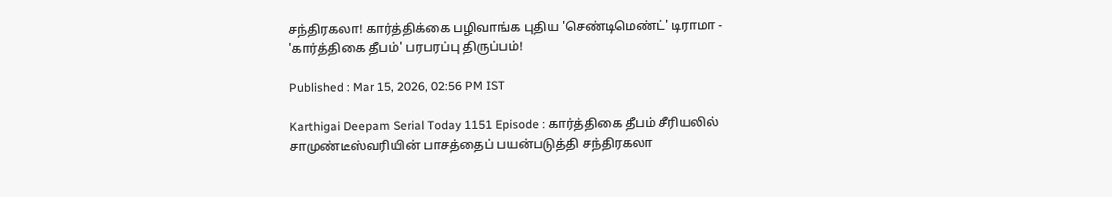சந்திரகலா! கார்த்திக்கை பழிவாங்க புதிய 'செண்டிமெண்ட்' டிராமா - 'கார்த்திகை தீபம்' பரபரப்பு திருப்பம்!

Published : Mar 15, 2026, 02:56 PM IST

Karthigai Deepam Serial Today 1151 Episode : கார்த்திகை தீபம் சீரியலில் சாமுண்டீஸ்வரியின் பாசத்தைப் பயன்படுத்தி சந்திரகலா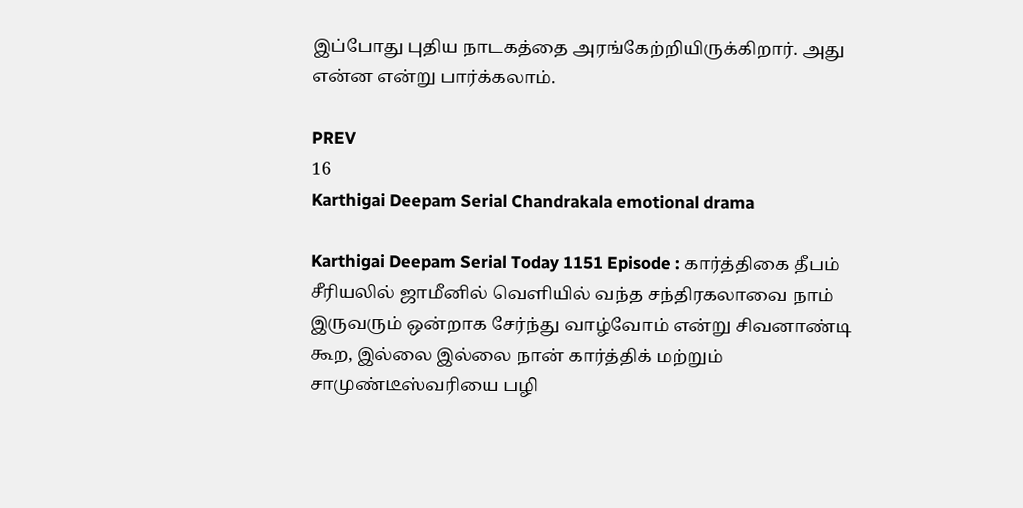இப்போது புதிய நாடகத்தை அரங்கேற்றியிருக்கிறார். அது என்ன என்று பார்க்கலாம்.

PREV
16
Karthigai Deepam Serial Chandrakala emotional drama

Karthigai Deepam Serial Today 1151 Episode : கார்த்திகை தீபம் சீரியலில் ஜாமீனில் வெளியில் வந்த சந்திரகலாவை நாம் இருவரும் ஒன்றாக சேர்ந்து வாழ்வோம் என்று சிவனாண்டி கூற, இல்லை இல்லை நான் கார்த்திக் மற்றும் சாமுண்டீஸ்வரியை பழி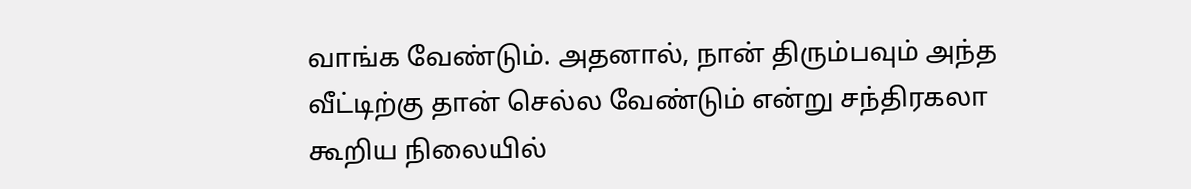வாங்க வேண்டும். அதனால், நான் திரும்பவும் அந்த வீட்டிற்கு தான் செல்ல வேண்டும் என்று சந்திரகலா கூறிய நிலையில்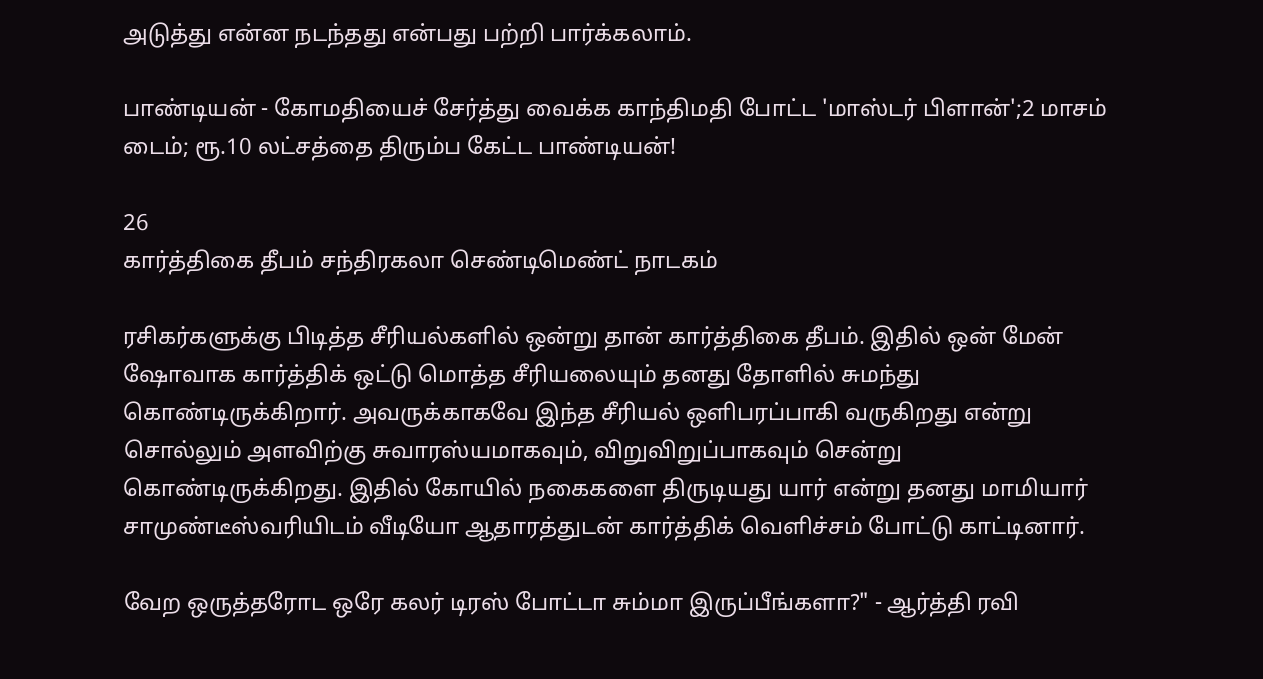அடுத்து என்ன நடந்தது என்பது பற்றி பார்க்கலாம்.

பாண்டியன் - கோமதியைச் சேர்த்து வைக்க காந்திமதி போட்ட 'மாஸ்டர் பிளான்';2 மாசம் டைம்; ரூ.10 லட்சத்தை திரும்ப கேட்ட பாண்டியன்!

26
கார்த்திகை தீபம் சந்திரகலா செண்டிமெண்ட் நாடகம்

ரசிகர்களுக்கு பிடித்த சீரியல்களில் ஒன்று தான் கார்த்திகை தீபம். இதில் ஒன் மேன் ஷோவாக கார்த்திக் ஒட்டு மொத்த சீரியலையும் தனது தோளில் சுமந்து கொண்டிருக்கிறார். அவருக்காகவே இந்த சீரியல் ஒளிபரப்பாகி வருகிறது என்று சொல்லும் அளவிற்கு சுவாரஸ்யமாகவும், விறுவிறுப்பாகவும் சென்று கொண்டிருக்கிறது. இதில் கோயில் நகைகளை திருடியது யார் என்று தனது மாமியார் சாமுண்டீஸ்வரியிடம் வீடியோ ஆதாரத்துடன் கார்த்திக் வெளிச்சம் போட்டு காட்டினார்.

வேற ஒருத்தரோட ஒரே கலர் டிரஸ் போட்டா சும்மா இருப்பீங்களா?" - ஆர்த்தி ரவி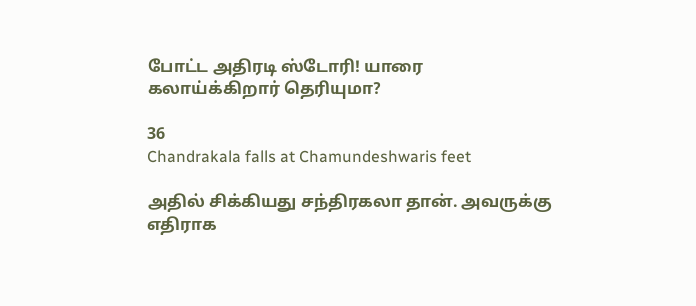போட்ட அதிரடி ஸ்டோரி! யாரை கலாய்க்கிறார் தெரியுமா?

36
Chandrakala falls at Chamundeshwaris feet

அதில் சிக்கியது சந்திரகலா தான். அவருக்கு எதிராக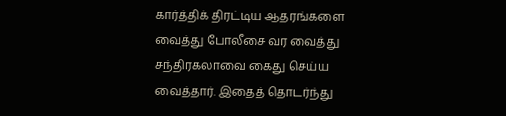கார்த்திக் திரட்டிய ஆதரங்களை வைத்து போலீசை வர வைத்து சந்திரகலாவை கைது செய்ய வைத்தார். இதைத் தொடர்ந்து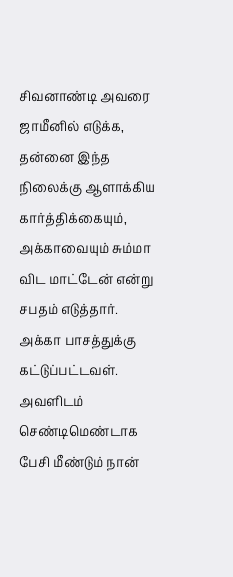சிவனாண்டி அவரை ஜாமீனில் எடுக்க, தன்னை இந்த நிலைக்கு ஆளாக்கிய கார்த்திக்கையும், அக்காவையும் சும்மா விட மாட்டேன் என்று சபதம் எடுத்தார். அக்கா பாசத்துக்கு கட்டுப்பட்டவள். அவளிடம் செண்டிமெண்டாக பேசி மீண்டும் நான்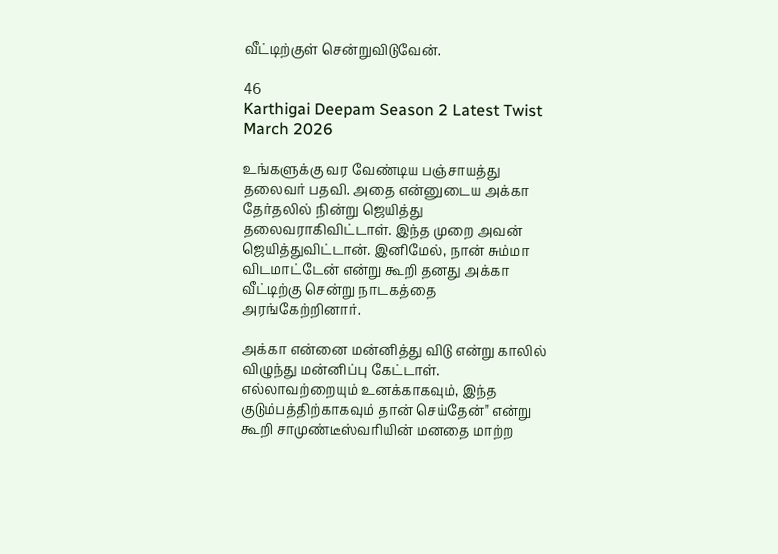வீட்டிற்குள் சென்றுவிடுவேன்.

46
Karthigai Deepam Season 2 Latest Twist March 2026

உங்களுக்கு வர வேண்டிய பஞ்சாயத்து தலைவர் பதவி. அதை என்னுடைய அக்கா தேர்தலில் நின்று ஜெயித்து தலைவராகிவிட்டாள். இந்த முறை அவன் ஜெயித்துவிட்டான். இனிமேல், நான் சும்மா விடமாட்டேன் என்று கூறி தனது அக்கா வீட்டிற்கு சென்று நாடகத்தை அரங்கேற்றினார்.

அக்கா என்னை மன்னித்து விடு என்று காலில் விழுந்து மன்னிப்பு கேட்டாள். எல்லாவற்றையும் உனக்காகவும், இந்த குடும்பத்திற்காகவும் தான் செய்தேன்" என்று கூறி சாமுண்டீஸ்வரியின் மனதை மாற்ற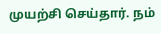முயற்சி செய்தார். நம்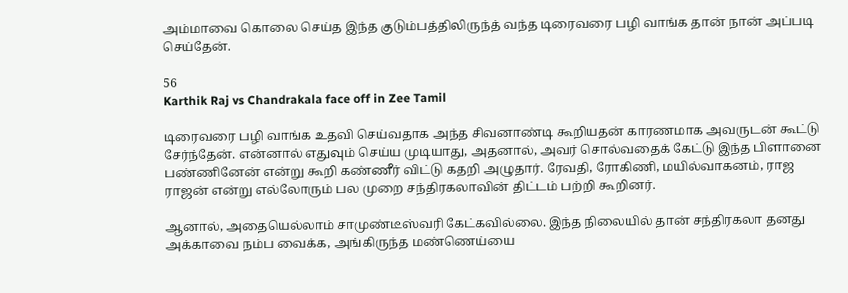அம்மாவை கொலை செய்த இந்த குடும்பத்திலிருந்த் வந்த டிரைவரை பழி வாங்க தான் நான் அப்படி செய்தேன்.

56
Karthik Raj vs Chandrakala face off in Zee Tamil

டிரைவரை பழி வாங்க உதவி செய்வதாக அந்த சிவனாண்டி கூறியதன் காரணமாக அவருடன் கூட்டு சேர்ந்தேன். என்னால் எதுவும் செய்ய முடியாது, அதனால், அவர் சொல்வதைக் கேட்டு இந்த பிளானை பண்ணினேன் என்று கூறி கண்ணீர் விட்டு கதறி அழுதார். ரேவதி, ரோகிணி, மயில்வாகனம், ராஜ ராஜன் என்று எல்லோரும் பல முறை சந்திரகலாவின் திட்டம் பற்றி கூறினர்.

ஆனால், அதையெல்லாம் சாமுண்டீஸ்வரி கேட்கவில்லை. இந்த நிலையில் தான் சந்திரகலா தனது அக்காவை நம்ப வைக்க, அங்கிருந்த மண்ணெய்யை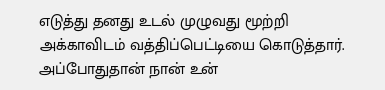எடுத்து தனது உடல் முழுவது மூற்றி அக்காவிடம் வத்திப்பெட்டியை கொடுத்தார். அப்போதுதான் நான் உன்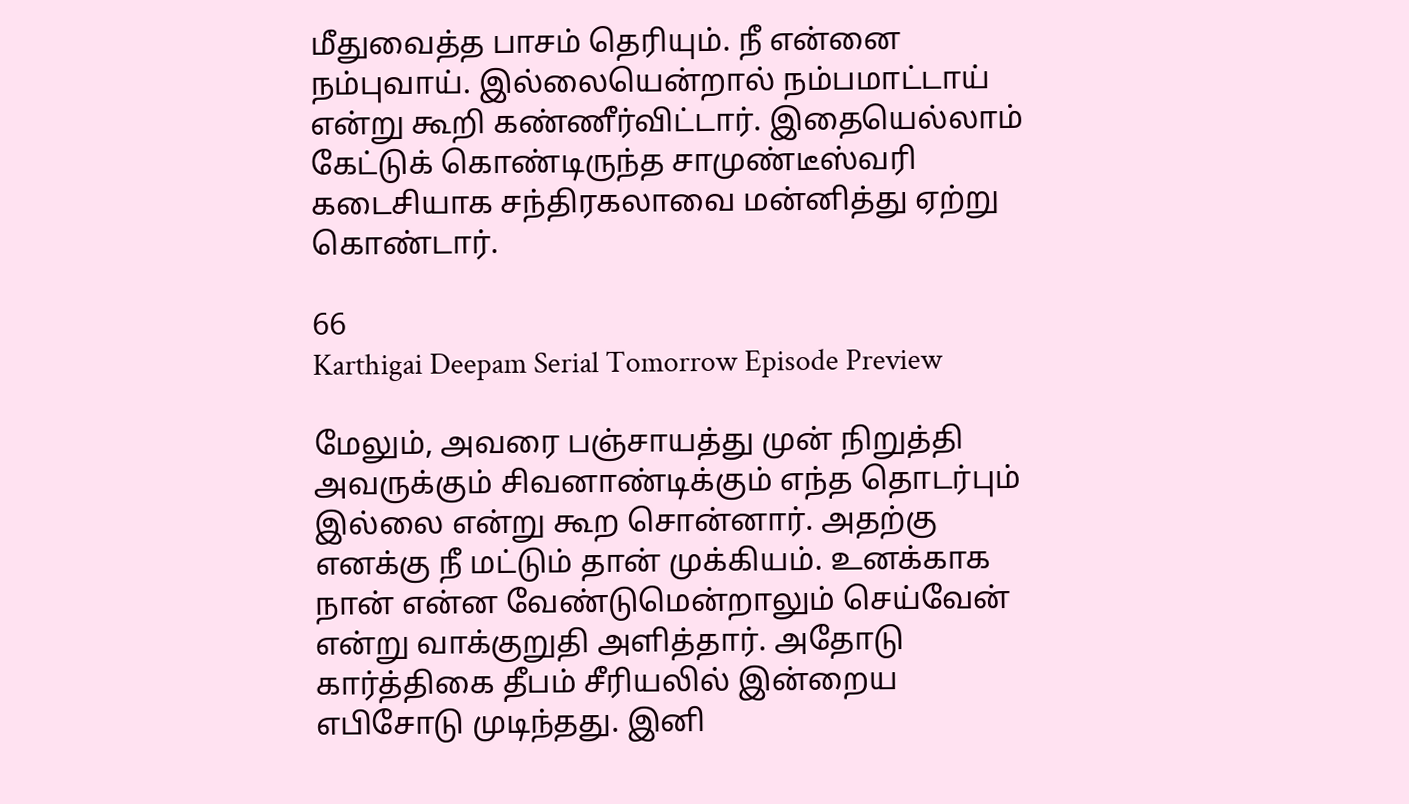மீதுவைத்த பாசம் தெரியும். நீ என்னை நம்புவாய். இல்லையென்றால் நம்பமாட்டாய் என்று கூறி கண்ணீர்விட்டார். இதையெல்லாம் கேட்டுக் கொண்டிருந்த சாமுண்டீஸ்வரி கடைசியாக சந்திரகலாவை மன்னித்து ஏற்று கொண்டார்.

66
Karthigai Deepam Serial Tomorrow Episode Preview

மேலும், அவரை பஞ்சாயத்து முன் நிறுத்தி அவருக்கும் சிவனாண்டிக்கும் எந்த தொடர்பும் இல்லை என்று கூற சொன்னார். அதற்கு எனக்கு நீ மட்டும் தான் முக்கியம். உனக்காக நான் என்ன வேண்டுமென்றாலும் செய்வேன் என்று வாக்குறுதி அளித்தார். அதோடு கார்த்திகை தீபம் சீரியலில் இன்றைய எபிசோடு முடிந்தது. இனி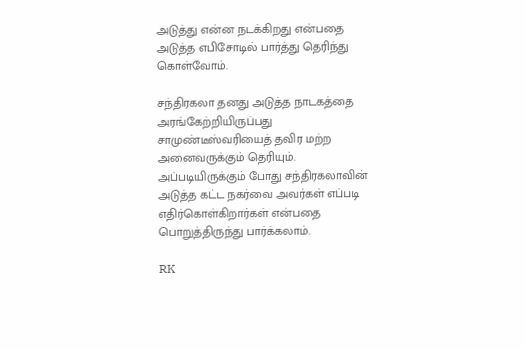அடுத்து என்ன நடக்கிறது என்பதை அடுத்த எபிசோடில் பார்த்து தெரிந்து கொள்வோம்.

சந்திரகலா தனது அடுத்த நாடகத்தை அரங்கேற்றியிருப்பது சாமுண்டீஸ்வரியைத் தவிர மற்ற அனைவருக்கும் தெரியும். அப்படியிருக்கும் போது சந்திரகலாவின் அடுத்த கட்ட நகர்வை அவர்கள் எப்படி எதிர்கொள்கிறார்கள் என்பதை பொறுத்திருந்து பார்க்கலாம்.

RK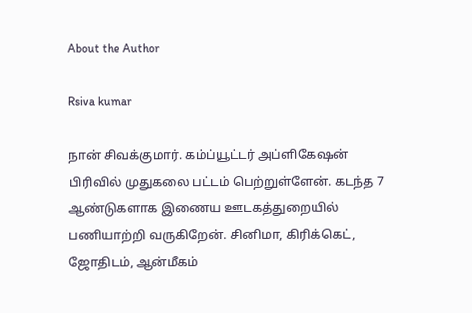About the Author

Rsiva kumar

நான் சிவக்குமார். கம்ப்யூட்டர் அப்ளிகேஷன் பிரிவில் முதுகலை பட்டம் பெற்றுள்ளேன். கடந்த 7 ஆண்டுகளாக இணைய ஊடகத்துறையில் பணியாற்றி வருகிறேன். சினிமா, கிரிக்கெட், ஜோதிடம், ஆன்மீகம்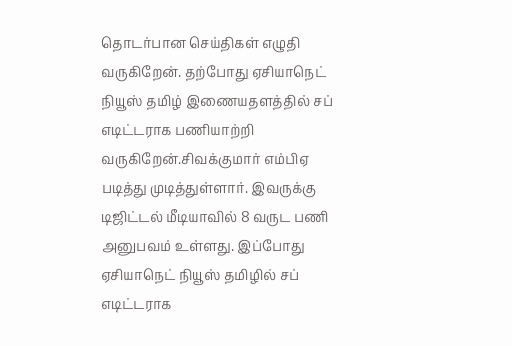தொடர்பான செய்திகள் எழுதி வருகிறேன். தற்போது ஏசியாநெட் நியூஸ் தமிழ் இணையதளத்தில் சப் எடிட்டராக பணியாற்றி வருகிறேன்.சிவக்குமார் எம்பிஏ படித்து முடித்துள்ளார். இவருக்கு டிஜிட்டல் மீடியாவில் 8 வருட பணி அனுபவம் உள்ளது. இப்போது ஏசியாநெட் நியூஸ் தமிழில் சப் எடிட்டராக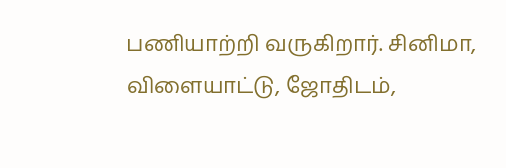பணியாற்றி வருகிறார். சினிமா, விளையாட்டு, ஜோதிடம்,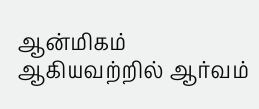ஆன்மிகம் ஆகியவற்றில் ஆர்வம்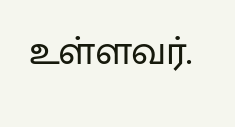உள்ளவர்.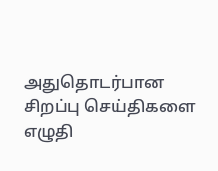அதுதொடர்பான சிறப்பு செய்திகளை எழுதி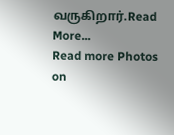வருகிறார்.Read More...
Read more Photos on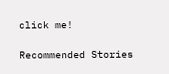click me!

Recommended Stories